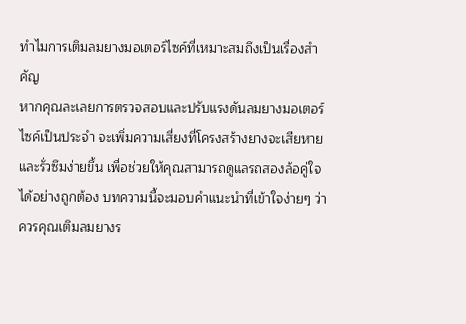ทำไมการเติมลมยางมอเตอร์ไซค์ที่เหมาะสมถึงเป็นเรื่องสำคัญ
หากคุณละเลยการตรวจสอบและปรับแรงดันลมยางมอเตอร์ไซค์เป็นประจำ จะเพิ่มความเสี่ยงที่โครงสร้างยางจะเสียหายและรั่วซึมง่ายขึ้น เพื่อช่วยให้คุณสามารถดูแลรถสองล้อคู่ใจได้อย่างถูกต้อง บทความนี้จะมอบคำแนะนำที่เข้าใจง่ายๆ ว่าควรคุณเติมลมยางร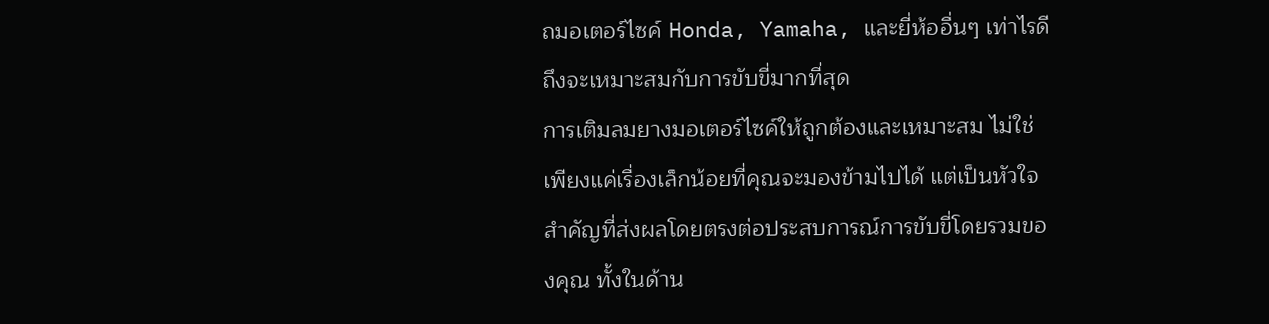ถมอเตอร์ไซค์ Honda, Yamaha, และยี่ห้ออื่นๆ เท่าไรดีถึงจะเหมาะสมกับการขับขี่มากที่สุด
การเติมลมยางมอเตอร์ไซค์ให้ถูกต้องและเหมาะสม ไม่ใช่เพียงแค่เรื่องเล็กน้อยที่คุณจะมองข้ามไปได้ แต่เป็นหัวใจสำคัญที่ส่งผลโดยตรงต่อประสบการณ์การขับขี่โดยรวมของคุณ ทั้งในด้าน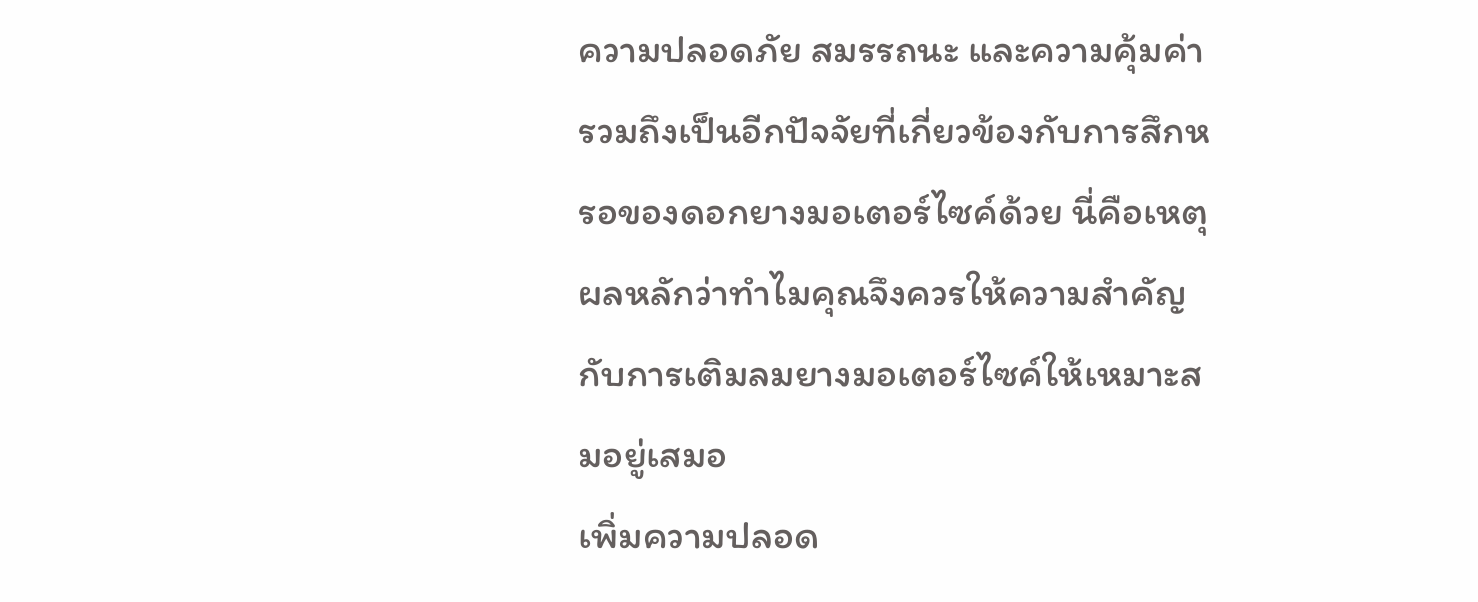ความปลอดภัย สมรรถนะ และความคุ้มค่า รวมถึงเป็นอีกปัจจัยที่เกี่ยวข้องกับการสึกหรอของดอกยางมอเตอร์ไซค์ด้วย นี่คือเหตุผลหลักว่าทำไมคุณจึงควรให้ความสำคัญกับการเติมลมยางมอเตอร์ไซค์ให้เหมาะสมอยู่เสมอ
เพิ่มความปลอด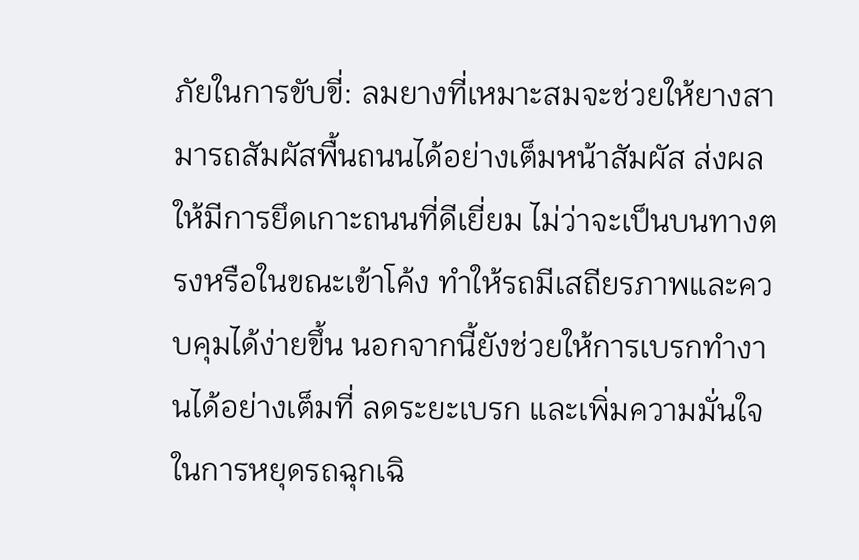ภัยในการขับขี่: ลมยางที่เหมาะสมจะช่วยให้ยางสามารถสัมผัสพื้นถนนได้อย่างเต็มหน้าสัมผัส ส่งผลให้มีการยึดเกาะถนนที่ดีเยี่ยม ไม่ว่าจะเป็นบนทางตรงหรือในขณะเข้าโค้ง ทำให้รถมีเสถียรภาพและควบคุมได้ง่ายขึ้น นอกจากนี้ยังช่วยให้การเบรกทำงานได้อย่างเต็มที่ ลดระยะเบรก และเพิ่มความมั่นใจในการหยุดรถฉุกเฉิ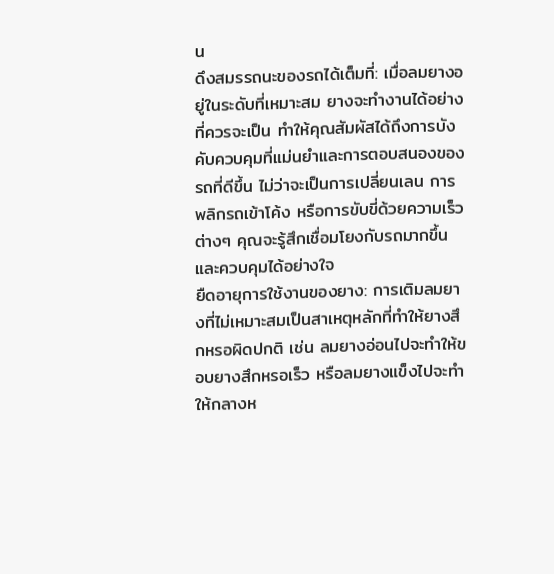น
ดึงสมรรถนะของรถได้เต็มที่: เมื่อลมยางอยู่ในระดับที่เหมาะสม ยางจะทำงานได้อย่างที่ควรจะเป็น ทำให้คุณสัมผัสได้ถึงการบังคับควบคุมที่แม่นยำและการตอบสนองของรถที่ดีขึ้น ไม่ว่าจะเป็นการเปลี่ยนเลน การพลิกรถเข้าโค้ง หรือการขับขี่ด้วยความเร็วต่างๆ คุณจะรู้สึกเชื่อมโยงกับรถมากขึ้นและควบคุมได้อย่างใจ
ยืดอายุการใช้งานของยาง: การเติมลมยางที่ไม่เหมาะสมเป็นสาเหตุหลักที่ทำให้ยางสึกหรอผิดปกติ เช่น ลมยางอ่อนไปจะทำให้ขอบยางสึกหรอเร็ว หรือลมยางแข็งไปจะทำให้กลางห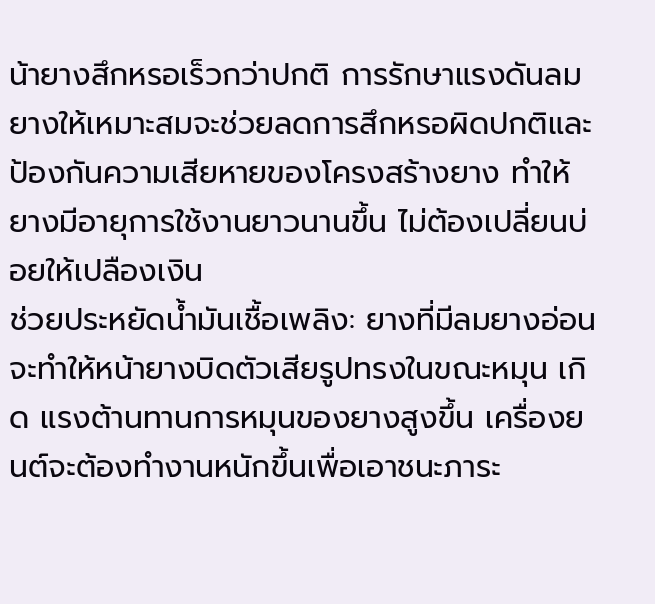น้ายางสึกหรอเร็วกว่าปกติ การรักษาแรงดันลมยางให้เหมาะสมจะช่วยลดการสึกหรอผิดปกติและป้องกันความเสียหายของโครงสร้างยาง ทำให้ยางมีอายุการใช้งานยาวนานขึ้น ไม่ต้องเปลี่ยนบ่อยให้เปลืองเงิน
ช่วยประหยัดน้ำมันเชื้อเพลิง: ยางที่มีลมยางอ่อนจะทำให้หน้ายางบิดตัวเสียรูปทรงในขณะหมุน เกิด แรงต้านทานการหมุนของยางสูงขึ้น เครื่องยนต์จะต้องทำงานหนักขึ้นเพื่อเอาชนะภาระ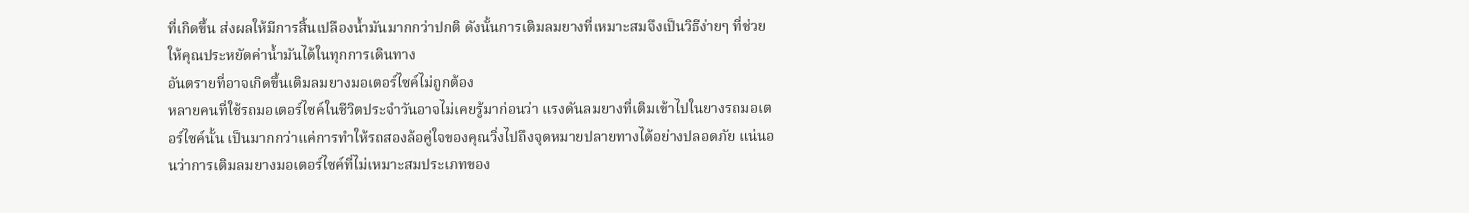ที่เกิดขึ้น ส่งผลให้มีการสิ้นเปลืองน้ำมันมากกว่าปกติ ดังนั้นการเติมลมยางที่เหมาะสมจึงเป็นวิธีง่ายๆ ที่ช่วยให้คุณประหยัดค่าน้ำมันได้ในทุกการเดินทาง
อันตรายที่อาจเกิดขึ้นเติมลมยางมอเตอร์ไซค์ไม่ถูกต้อง
หลายคนที่ใช้รถมอเตอร์ไซค์ในชีวิตประจำวันอาจไม่เคยรู้มาก่อนว่า แรงดันลมยางที่เติมเข้าไปในยางรถมอเตอร์ไซค์นั้น เป็นมากกว่าแค่การทำให้รถสองล้อคู่ใจของคุณวิ่งไปถึงจุดหมายปลายทางได้อย่างปลอดภัย แน่นอนว่าการเติมลมยางมอเตอร์ไซค์ที่ไม่เหมาะสมประเภทของ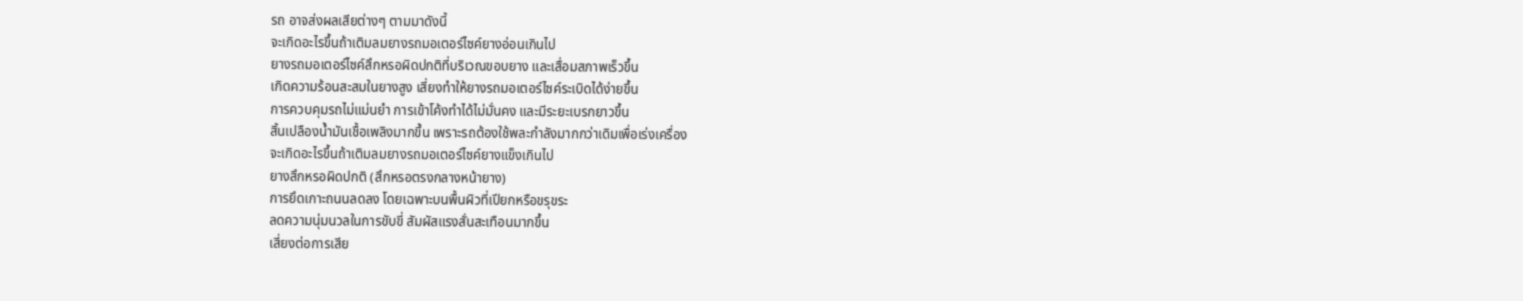รถ อาจส่งผลเสียต่างๆ ตามมาดังนี้
จะเกิดอะไรขึ้นถ้าเติมลมยางรถมอเตอร์ไซค์ยางอ่อนเกินไป
ยางรถมอเตอร์ไซค์สึกหรอผิดปกติที่บริเวณขอบยาง และเสื่อมสภาพเร็วขึ้น
เกิดความร้อนสะสมในยางสูง เสี่ยงทำให้ยางรถมอเตอร์ไซค์ระเบิดได้ง่ายขึ้น
การควบคุมรถไม่แม่นยำ การเข้าโค้งทำได้ไม่มั่นคง และมีระยะเบรกยาวขึ้น
สิ้นเปลืองน้ำมันเชื้อเพลิงมากขึ้น เพราะรถต้องใช้พละกำลังมากกว่าเดิมเพื่อเร่งเครื่อง
จะเกิดอะไรขึ้นถ้าเติมลมยางรถมอเตอร์ไซค์ยางแข็งเกินไป
ยางสึกหรอผิดปกติ (สึกหรอตรงกลางหน้ายาง)
การยึดเกาะถนนลดลง โดยเฉพาะบนพื้นผิวที่เปียกหรือขรุขระ
ลดความนุ่มนวลในการขับขี่ สัมผัสแรงสั่นสะเทือนมากขึ้น
เสี่ยงต่อการเสีย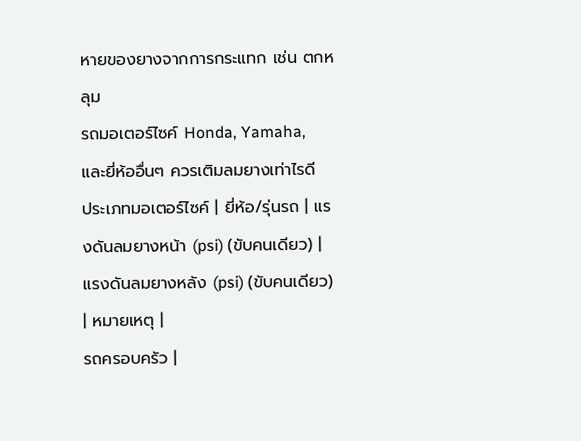หายของยางจากการกระแทก เช่น ตกหลุม
รถมอเตอร์ไซค์ Honda, Yamaha, และยี่ห้ออื่นๆ ควรเติมลมยางเท่าไรดี
ประเภทมอเตอร์ไซค์ | ยี่ห้อ/รุ่นรถ | แรงดันลมยางหน้า (psi) (ขับคนเดียว) | แรงดันลมยางหลัง (psi) (ขับคนเดียว) | หมายเหตุ |
รถครอบครัว |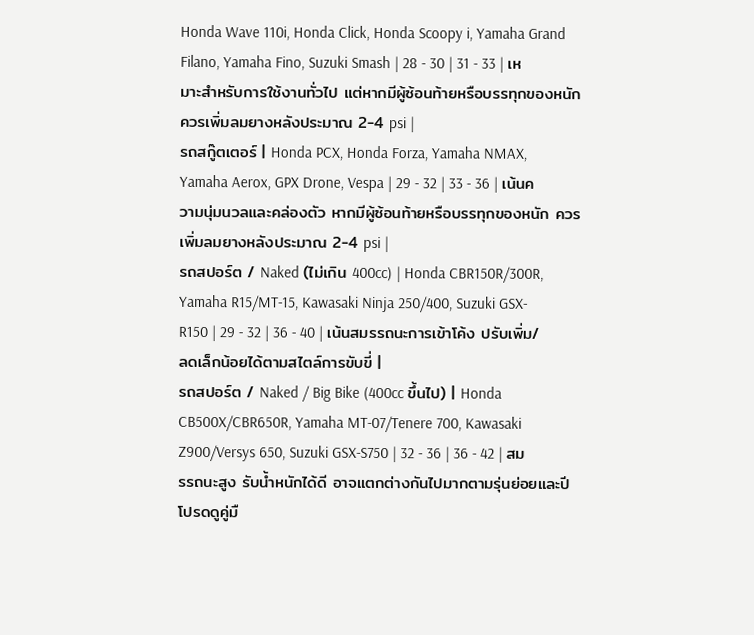Honda Wave 110i, Honda Click, Honda Scoopy i, Yamaha Grand Filano, Yamaha Fino, Suzuki Smash | 28 - 30 | 31 - 33 | เหมาะสำหรับการใช้งานทั่วไป แต่หากมีผู้ซ้อนท้ายหรือบรรทุกของหนัก ควรเพิ่มลมยางหลังประมาณ 2-4 psi |
รถสกู๊ตเตอร์ | Honda PCX, Honda Forza, Yamaha NMAX, Yamaha Aerox, GPX Drone, Vespa | 29 - 32 | 33 - 36 | เน้นความนุ่มนวลและคล่องตัว หากมีผู้ซ้อนท้ายหรือบรรทุกของหนัก ควรเพิ่มลมยางหลังประมาณ 2-4 psi |
รถสปอร์ต / Naked (ไม่เกิน 400cc) | Honda CBR150R/300R, Yamaha R15/MT-15, Kawasaki Ninja 250/400, Suzuki GSX-R150 | 29 - 32 | 36 - 40 | เน้นสมรรถนะการเข้าโค้ง ปรับเพิ่ม/ลดเล็กน้อยได้ตามสไตล์การขับขี่ |
รถสปอร์ต / Naked / Big Bike (400cc ขึ้นไป) | Honda CB500X/CBR650R, Yamaha MT-07/Tenere 700, Kawasaki Z900/Versys 650, Suzuki GSX-S750 | 32 - 36 | 36 - 42 | สมรรถนะสูง รับน้ำหนักได้ดี อาจแตกต่างกันไปมากตามรุ่นย่อยและปี โปรดดูคู่มื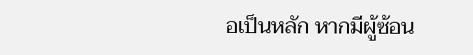อเป็นหลัก หากมีผู้ซ้อน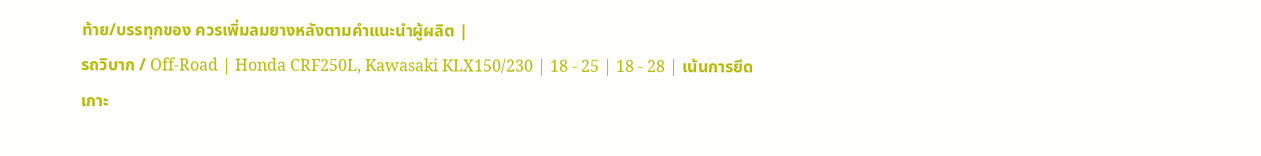ท้าย/บรรทุกของ ควรเพิ่มลมยางหลังตามคำแนะนำผู้ผลิต |
รถวิบาก / Off-Road | Honda CRF250L, Kawasaki KLX150/230 | 18 - 25 | 18 - 28 | เน้นการยึดเกาะ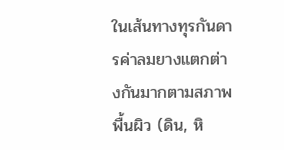ในเส้นทางทุรกันดารค่าลมยางแตกต่างกันมากตามสภาพพื้นผิว (ดิน, หิ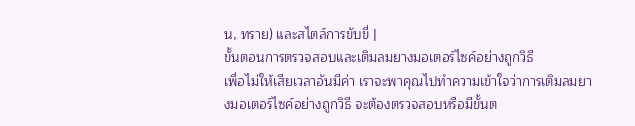น, ทราย) และสไตล์การขับขี่ |
ขั้นตอนการตรวจสอบและเติมลมยางมอเตอร์ไซค์อย่างถูกวิธี
เพื่อไม่ให้เสียเวลาอันมีค่า เราจะพาคุณไปทำความเข้าใจว่าการเติมลมยางมอเตอร์ไซค์อย่างถูกวิธี จะต้องตรวจสอบหรือมีขั้นต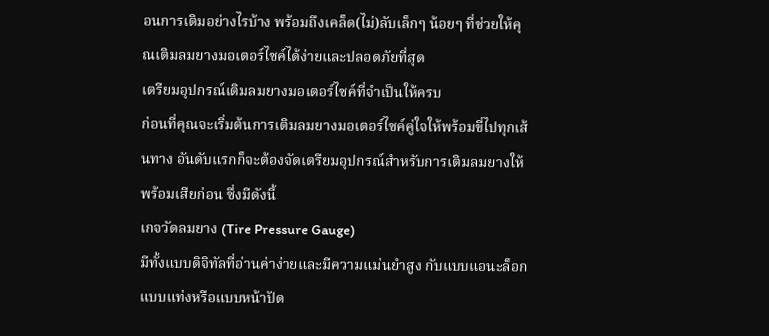อนการเติมอย่างไรบ้าง พร้อมถึงเคล็ด(ไม่)ลับเล็กๆ น้อยๆ ที่ช่วยให้คุณเติมลมยางมอเตอร์ไซค์ได้ง่ายและปลอดภัยที่สุด
เตรียมอุปกรณ์เติมลมยางมอเตอร์ไซค์ที่จำเป็นให้ครบ
ก่อนที่คุณจะเริ่มต้นการเติมลมยางมอเตอร์ไซค์คู่ใจให้พร้อมขี่ไปทุกเส้นทาง อันดับแรกก็จะต้องจัดเตรียมอุปกรณ์สำหรับการเติมลมยางให้พร้อมเสียก่อน ซึ่งมีดังนี้
เกจวัดลมยาง (Tire Pressure Gauge)
มีทั้งแบบดิจิทัลที่อ่านค่าง่ายและมีความแม่นยำสูง กับแบบแอนะล็อกแบบแท่งหรือแบบหน้าปัด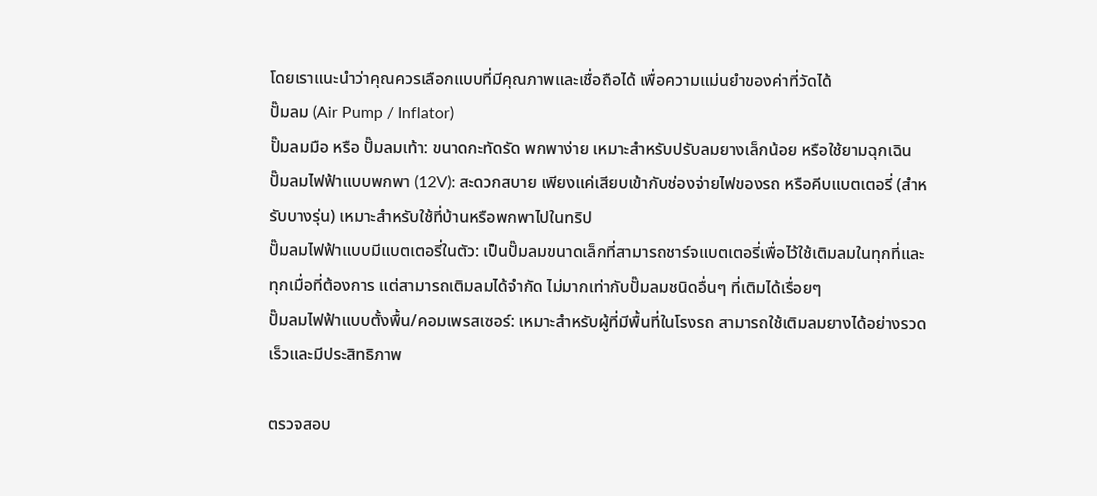โดยเราแนะนำว่าคุณควรเลือกแบบที่มีคุณภาพและเชื่อถือได้ เพื่อความแม่นยำของค่าที่วัดได้
ปั๊มลม (Air Pump / Inflator)
ปั๊มลมมือ หรือ ปั๊มลมเท้า: ขนาดกะทัดรัด พกพาง่าย เหมาะสำหรับปรับลมยางเล็กน้อย หรือใช้ยามฉุกเฉิน
ปั๊มลมไฟฟ้าแบบพกพา (12V): สะดวกสบาย เพียงแค่เสียบเข้ากับช่องจ่ายไฟของรถ หรือคีบแบตเตอรี่ (สำหรับบางรุ่น) เหมาะสำหรับใช้ที่บ้านหรือพกพาไปในทริป
ปั๊มลมไฟฟ้าแบบมีแบตเตอรี่ในตัว: เป็นปั๊มลมขนาดเล็กที่สามารถชาร์จแบตเตอรี่เพื่อไว้ใช้เติมลมในทุกที่และทุกเมื่อที่ต้องการ แต่สามารถเติมลมได้จำกัด ไม่มากเท่ากับปั๊มลมชนิดอื่นๆ ที่เติมได้เรื่อยๆ
ปั๊มลมไฟฟ้าแบบตั้งพื้น/คอมเพรสเซอร์: เหมาะสำหรับผู้ที่มีพื้นที่ในโรงรถ สามารถใช้เติมลมยางได้อย่างรวดเร็วและมีประสิทธิภาพ

ตรวจสอบ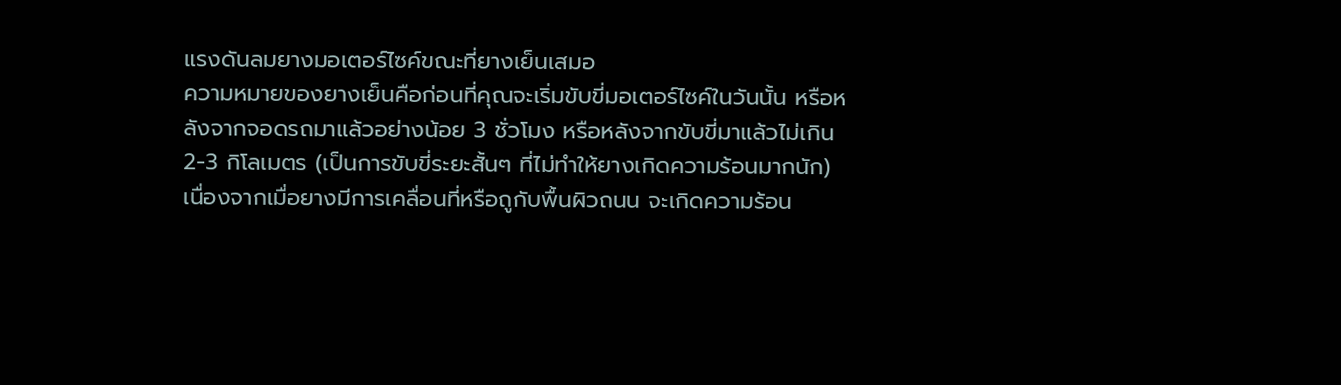แรงดันลมยางมอเตอร์ไซค์ขณะที่ยางเย็นเสมอ
ความหมายของยางเย็นคือก่อนที่คุณจะเริ่มขับขี่มอเตอร์ไซค์ในวันนั้น หรือหลังจากจอดรถมาแล้วอย่างน้อย 3 ชั่วโมง หรือหลังจากขับขี่มาแล้วไม่เกิน 2-3 กิโลเมตร (เป็นการขับขี่ระยะสั้นๆ ที่ไม่ทำให้ยางเกิดความร้อนมากนัก)
เนื่องจากเมื่อยางมีการเคลื่อนที่หรือถูกับพื้นผิวถนน จะเกิดความร้อน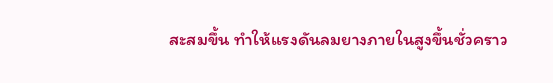สะสมขึ้น ทำให้แรงดันลมยางภายในสูงขึ้นชั่วคราว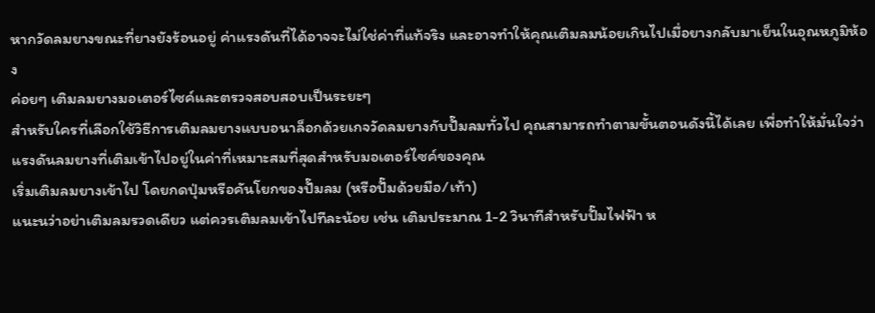หากวัดลมยางขณะที่ยางยังร้อนอยู่ ค่าแรงดันที่ได้อาจจะไม่ใช่ค่าที่แท้จริง และอาจทำให้คุณเติมลมน้อยเกินไปเมื่อยางกลับมาเย็นในอุณหภูมิห้อง
ค่อยๆ เติมลมยางมอเตอร์ไซค์และตรวจสอบสอบเป็นระยะๆ
สำหรับใครที่เลือกใช้วิธีการเติมลมยางแบบอนาล็อกด้วยเกจวัดลมยางกับปั๊มลมทั่วไป คุณสามารถทำตามขั้นตอนดังนี้ได้เลย เพื่อทำให้มั่นใจว่าแรงดันลมยางที่เติมเข้าไปอยู่ในค่าที่เหมาะสมที่สุดสำหรับมอเตอร์ไซค์ของคุณ
เริ่มเติมลมยางเข้าไป โดยกดปุ่มหรือคันโยกของปั๊มลม (หรือปั๊มด้วยมือ/เท้า)
แนะนว่าอย่าเติมลมรวดเดียว แต่ควรเติมลมเข้าไปทีละน้อย เช่น เติมประมาณ 1-2 วินาทีสำหรับปั๊มไฟฟ้า ห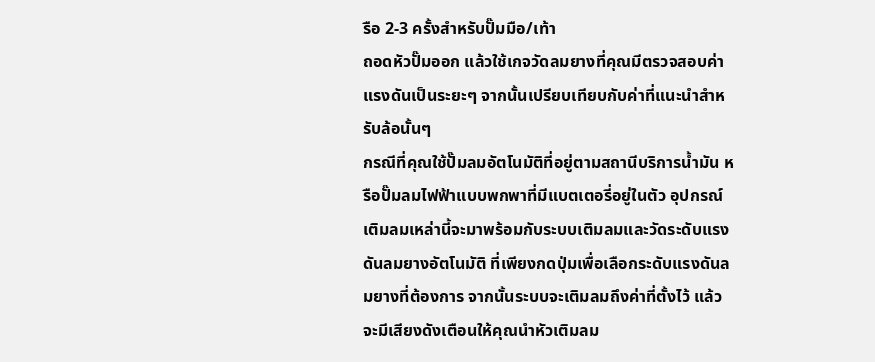รือ 2-3 ครั้งสำหรับปั๊มมือ/เท้า
ถอดหัวปั๊มออก แล้วใช้เกจวัดลมยางที่คุณมีตรวจสอบค่าแรงดันเป็นระยะๆ จากนั้นเปรียบเทียบกับค่าที่แนะนำสำหรับล้อนั้นๆ
กรณีที่คุณใช้ปั๊มลมอัตโนมัติที่อยู่ตามสถานีบริการน้ำมัน หรือปั๊มลมไฟฟ้าแบบพกพาที่มีแบตเตอรี่อยู่ในตัว อุปกรณ์เติมลมเหล่านี้จะมาพร้อมกับระบบเติมลมและวัดระดับแรงดันลมยางอัตโนมัติ ที่เพียงกดปุ่มเพื่อเลือกระดับแรงดันลมยางที่ต้องการ จากนั้นระบบจะเติมลมถึงค่าที่ตั้งไว้ แล้วจะมีเสียงดังเตือนให้คุณนำหัวเติมลม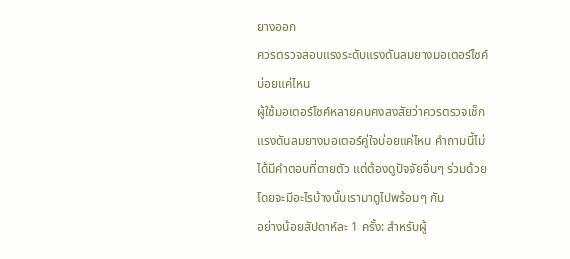ยางออก
ควรตรวจสอบแรงระดับแรงดันลมยางมอเตอร์ไซค์บ่อยแค่ไหน
ผู้ใช้มอเตอร์ไซค์หลายคนคงสงสัยว่าควรตรวจเช็กแรงดันลมยางมอเตอร์คู่ใจบ่อยแค่ไหน คำถามนี้ไม่ได้มีคำตอบที่ตายตัว แต่ต้องดูปัจจัยอื่นๆ ร่วมด้วย โดยจะมีอะไรบ้างนั้นเรามาดูไปพร้อมๆ กัน
อย่างน้อยสัปดาห์ละ 1 ครั้ง: สำหรับผู้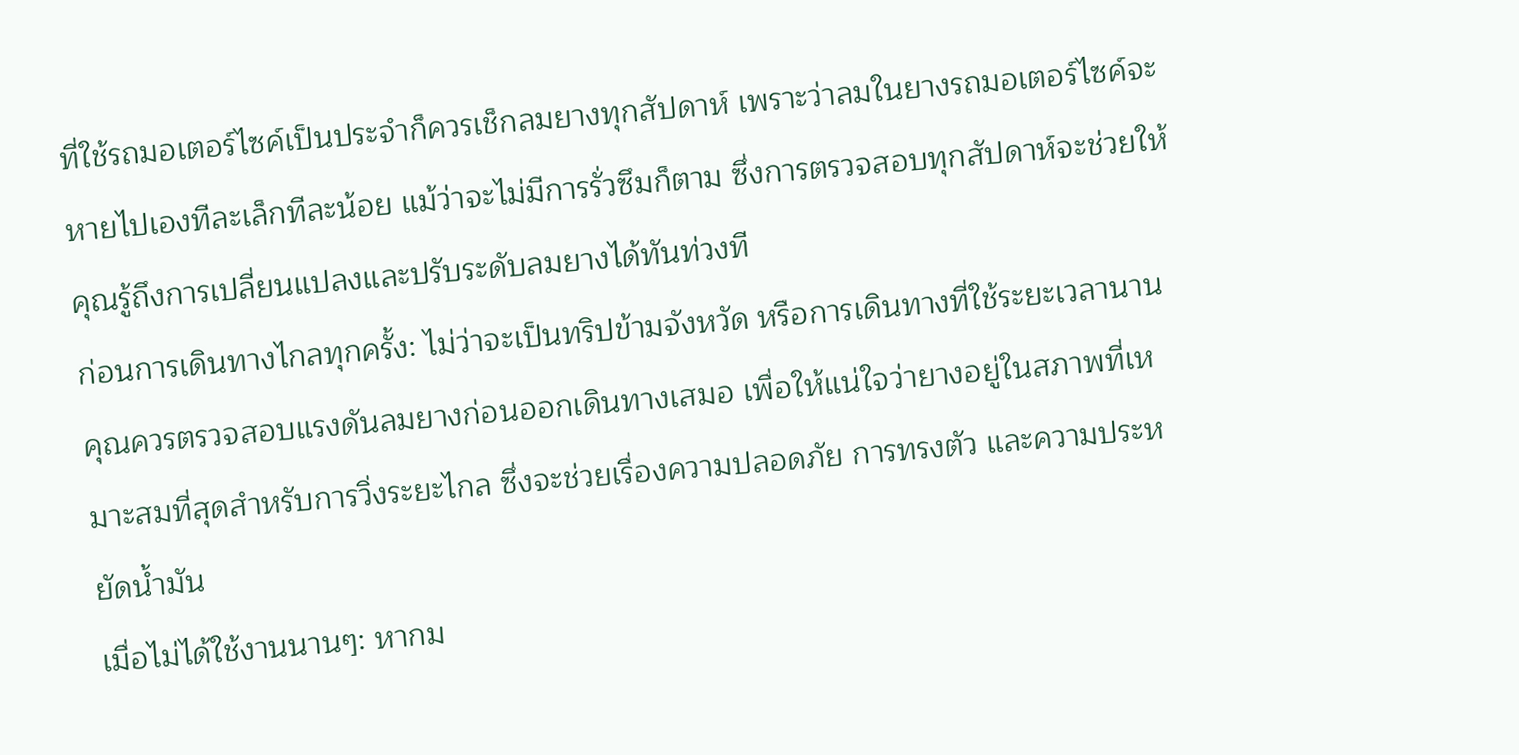ที่ใช้รถมอเตอร์ไซค์เป็นประจำก็ควรเช็กลมยางทุกสัปดาห์ เพราะว่าลมในยางรถมอเตอร์ไซค์จะหายไปเองทีละเล็กทีละน้อย แม้ว่าจะไม่มีการรั่วซึมก็ตาม ซึ่งการตรวจสอบทุกสัปดาห์จะช่วยให้คุณรู้ถึงการเปลี่ยนแปลงและปรับระดับลมยางได้ทันท่วงที
ก่อนการเดินทางไกลทุกครั้ง: ไม่ว่าจะเป็นทริปข้ามจังหวัด หรือการเดินทางที่ใช้ระยะเวลานาน คุณควรตรวจสอบแรงดันลมยางก่อนออกเดินทางเสมอ เพื่อให้แน่ใจว่ายางอยู่ในสภาพที่เหมาะสมที่สุดสำหรับการวิ่งระยะไกล ซึ่งจะช่วยเรื่องความปลอดภัย การทรงตัว และความประหยัดน้ำมัน
เมื่อไม่ได้ใช้งานนานๆ: หากม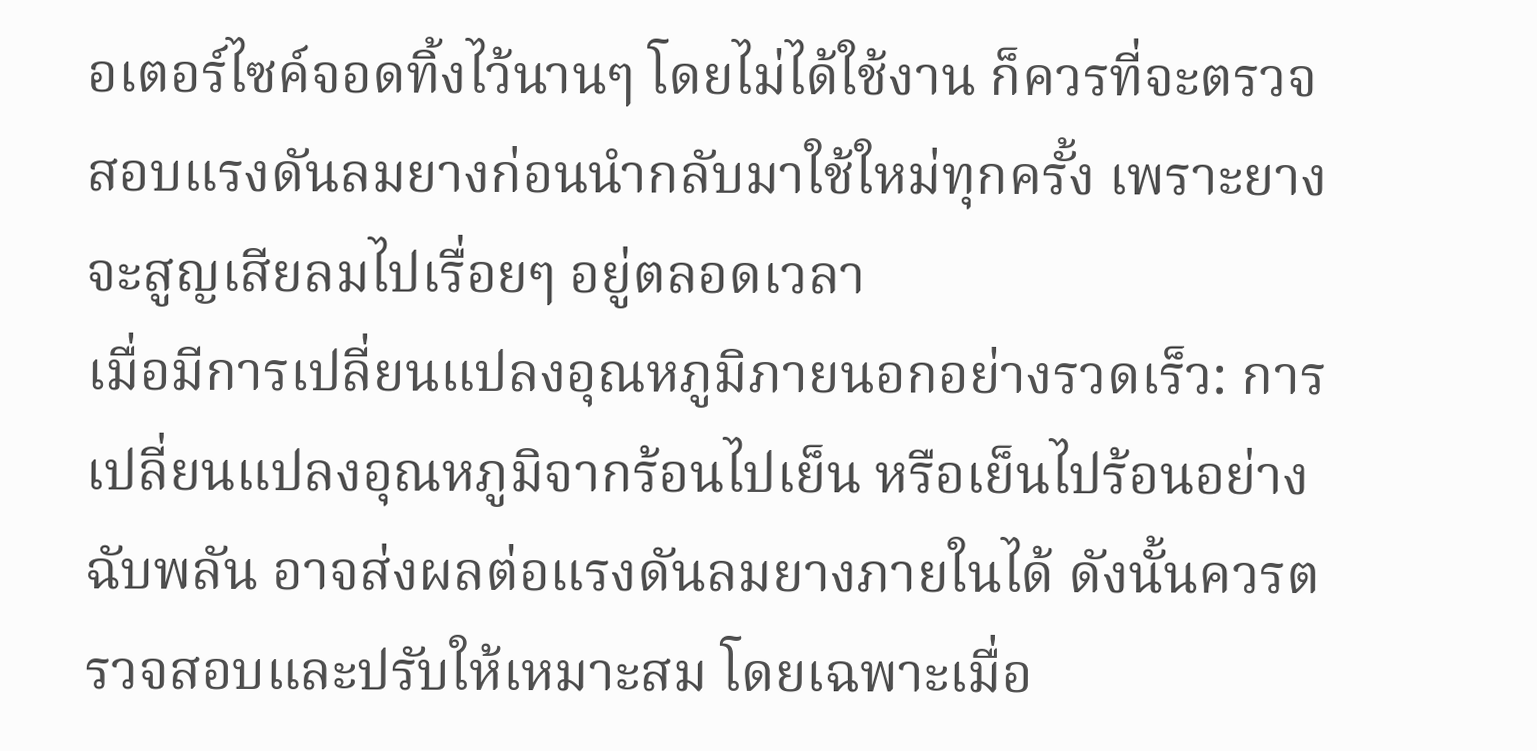อเตอร์ไซค์จอดทิ้งไว้นานๆ โดยไม่ได้ใช้งาน ก็ควรที่จะตรวจสอบแรงดันลมยางก่อนนำกลับมาใช้ใหม่ทุกครั้ง เพราะยางจะสูญเสียลมไปเรื่อยๆ อยู่ตลอดเวลา
เมื่อมีการเปลี่ยนแปลงอุณหภูมิภายนอกอย่างรวดเร็ว: การเปลี่ยนแปลงอุณหภูมิจากร้อนไปเย็น หรือเย็นไปร้อนอย่างฉับพลัน อาจส่งผลต่อแรงดันลมยางภายในได้ ดังนั้นควรตรวจสอบและปรับให้เหมาะสม โดยเฉพาะเมื่อ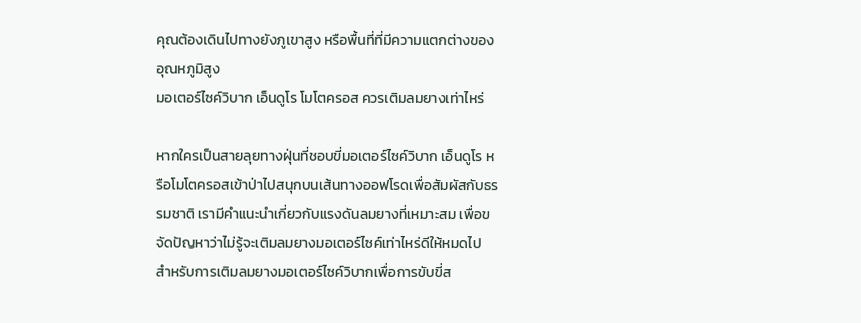คุณต้องเดินไปทางยังภูเขาสูง หรือพื้นที่ที่มีความแตกต่างของอุณหภูมิสูง
มอเตอร์ไซค์วิบาก เอ็นดูโร โมโตครอส ควรเติมลมยางเท่าไหร่

หากใครเป็นสายลุยทางฝุ่นที่ชอบขี่มอเตอร์ไซค์วิบาก เอ็นดูโร หรือโมโตครอสเข้าป่าไปสนุกบนเส้นทางออฟโรดเพื่อสัมผัสกับธรรมชาติ เรามีคำแนะนำเกี่ยวกับแรงดันลมยางที่เหมาะสม เพื่อขจัดปัญหาว่าไม่รู้จะเติมลมยางมอเตอร์ไซค์เท่าไหร่ดีให้หมดไป
สำหรับการเติมลมยางมอเตอร์ไซค์วิบากเพื่อการขับขี่ส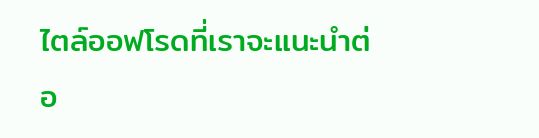ไตล์ออฟโรดที่เราจะแนะนำต่อ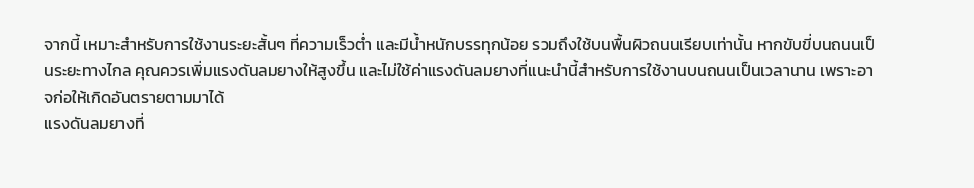จากนี้ เหมาะสำหรับการใช้งานระยะสั้นๆ ที่ความเร็วต่ำ และมีน้ำหนักบรรทุกน้อย รวมถึงใช้บนพื้นผิวถนนเรียบเท่านั้น หากขับขี่บนถนนเป็นระยะทางไกล คุณควรเพิ่มแรงดันลมยางให้สูงขึ้น และไม่ใช้ค่าแรงดันลมยางที่แนะนำนี้สำหรับการใช้งานบนถนนเป็นเวลานาน เพราะอาจก่อให้เกิดอันตรายตามมาได้
แรงดันลมยางที่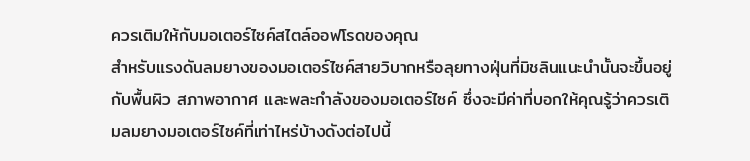ควรเติมให้กับมอเตอร์ไซค์สไตล์ออฟโรดของคุณ
สำหรับแรงดันลมยางของมอเตอร์ไซค์สายวิบากหรือลุยทางฝุ่นที่มิชลินแนะนำนั้นจะขึ้นอยู่กับพื้นผิว สภาพอากาศ และพละกำลังของมอเตอร์ไซค์ ซึ่งจะมีค่าที่บอกให้คุณรู้ว่าควรเติมลมยางมอเตอร์ไซค์ที่เท่าไหร่บ้างดังต่อไปนี้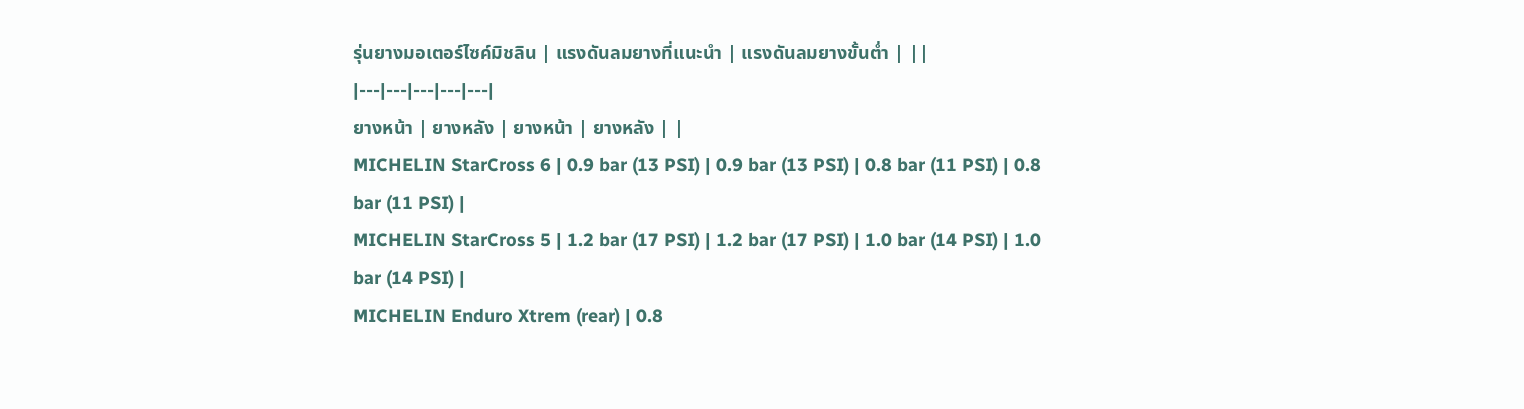รุ่นยางมอเตอร์ไซค์มิชลิน | แรงดันลมยางที่แนะนำ | แรงดันลมยางขั้นต่ำ | ||
|---|---|---|---|---|
ยางหน้า | ยางหลัง | ยางหน้า | ยางหลัง | |
MICHELIN StarCross 6 | 0.9 bar (13 PSI) | 0.9 bar (13 PSI) | 0.8 bar (11 PSI) | 0.8 bar (11 PSI) |
MICHELIN StarCross 5 | 1.2 bar (17 PSI) | 1.2 bar (17 PSI) | 1.0 bar (14 PSI) | 1.0 bar (14 PSI) |
MICHELIN Enduro Xtrem (rear) | 0.8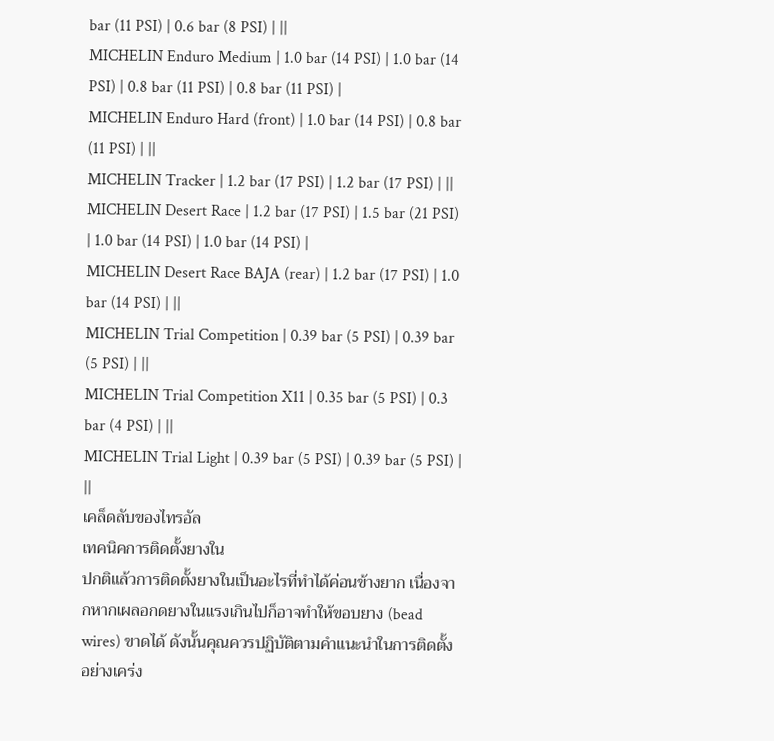bar (11 PSI) | 0.6 bar (8 PSI) | ||
MICHELIN Enduro Medium | 1.0 bar (14 PSI) | 1.0 bar (14 PSI) | 0.8 bar (11 PSI) | 0.8 bar (11 PSI) |
MICHELIN Enduro Hard (front) | 1.0 bar (14 PSI) | 0.8 bar (11 PSI) | ||
MICHELIN Tracker | 1.2 bar (17 PSI) | 1.2 bar (17 PSI) | ||
MICHELIN Desert Race | 1.2 bar (17 PSI) | 1.5 bar (21 PSI) | 1.0 bar (14 PSI) | 1.0 bar (14 PSI) |
MICHELIN Desert Race BAJA (rear) | 1.2 bar (17 PSI) | 1.0 bar (14 PSI) | ||
MICHELIN Trial Competition | 0.39 bar (5 PSI) | 0.39 bar (5 PSI) | ||
MICHELIN Trial Competition X11 | 0.35 bar (5 PSI) | 0.3 bar (4 PSI) | ||
MICHELIN Trial Light | 0.39 bar (5 PSI) | 0.39 bar (5 PSI) | ||
เคล็ดลับของไทรอัล
เทคนิคการติดตั้งยางใน
ปกติแล้วการติดตั้งยางในเป็นอะไรที่ทำได้ค่อนข้างยาก เนื่องจากหากเผลอกดยางในแรงเกินไปก็อาจทำให้ขอบยาง (bead wires) ขาดได้ ดังนั้นคุณควรปฏิบัติตามคำแนะนำในการติดตั้งอย่างเคร่ง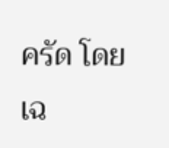ครัด โดยเฉ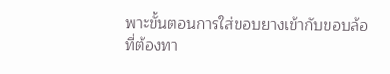พาะขั้นตอนการใส่ขอบยางเข้ากับขอบล้อ ที่ต้องทา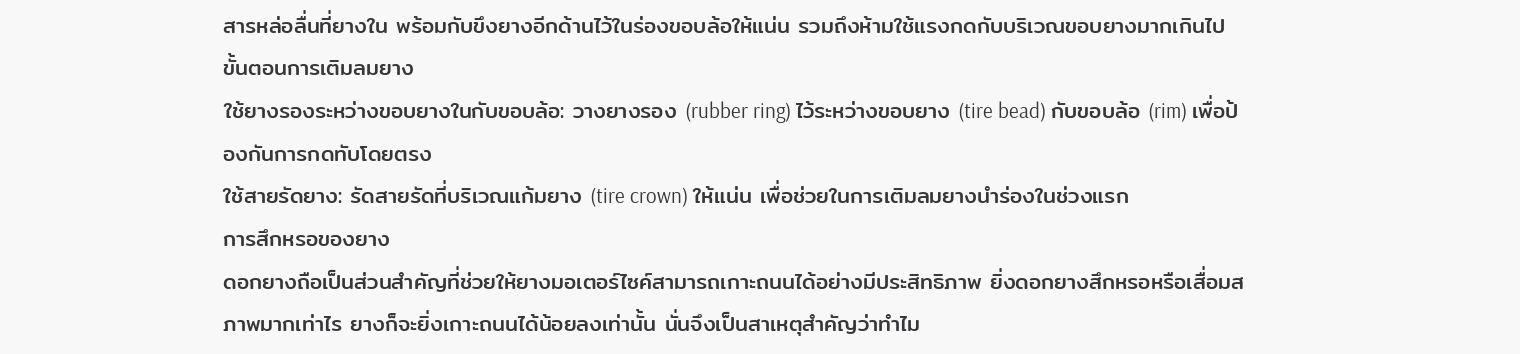สารหล่อลื่นที่ยางใน พร้อมกับขึงยางอีกด้านไว้ในร่องขอบล้อให้แน่น รวมถึงห้ามใช้แรงกดกับบริเวณขอบยางมากเกินไป
ขั้นตอนการเติมลมยาง
ใช้ยางรองระหว่างขอบยางในกับขอบล้อ: วางยางรอง (rubber ring) ไว้ระหว่างขอบยาง (tire bead) กับขอบล้อ (rim) เพื่อป้องกันการกดทับโดยตรง
ใช้สายรัดยาง: รัดสายรัดที่บริเวณแก้มยาง (tire crown) ให้แน่น เพื่อช่วยในการเติมลมยางนำร่องในช่วงแรก
การสึกหรอของยาง
ดอกยางถือเป็นส่วนสำคัญที่ช่วยให้ยางมอเตอร์ไซค์สามารถเกาะถนนได้อย่างมีประสิทธิภาพ ยิ่งดอกยางสึกหรอหรือเสื่อมสภาพมากเท่าไร ยางก็จะยิ่งเกาะถนนได้น้อยลงเท่านั้น นั่นจึงเป็นสาเหตุสำคัญว่าทำไม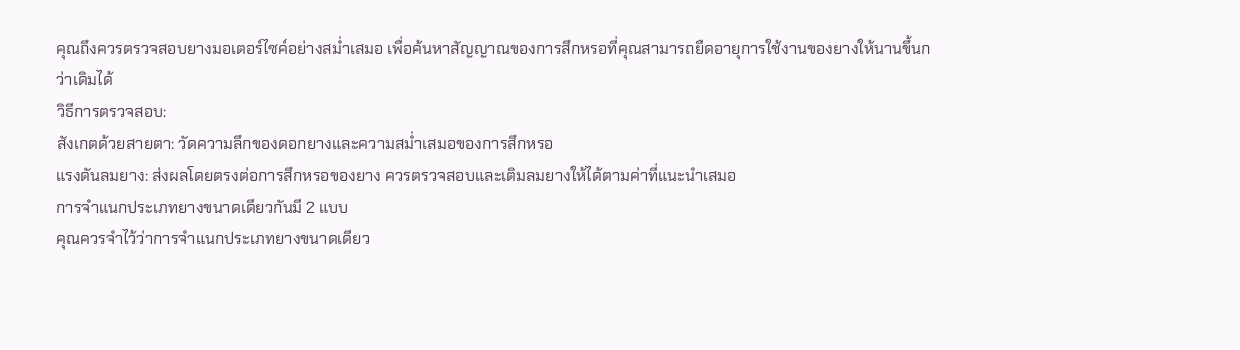คุณถึงควรตรวจสอบยางมอเตอร์ไซค์อย่างสม่ำเสมอ เพื่อค้นหาสัญญาณของการสึกหรอที่คุณสามารถยืดอายุการใช้งานของยางให้นานขึ้นกว่าเดิมได้
วิธีการตรวจสอบ:
สังเกตด้วยสายตา: วัดความลึกของดอกยางและความสม่ำเสมอของการสึกหรอ
แรงดันลมยาง: ส่งผลโดยตรงต่อการสึกหรอของยาง ควรตรวจสอบและเติมลมยางให้ได้ตามค่าที่แนะนำเสมอ
การจำแนกประเภทยางขนาดเดียวกันมี 2 แบบ
คุณควรจำไว้ว่าการจำแนกประเภทยางขนาดเดียว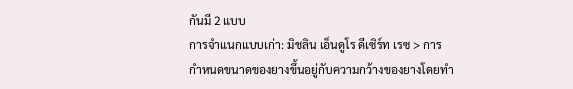กันมี 2 แบบ
การจำแนกแบบเก่า: มิชลิน เอ็นดูโร ดีเซิร์ท เรซ > การกำหนดขนาดของยางขึ้นอยู่กับความกว้างของยางโดยทำ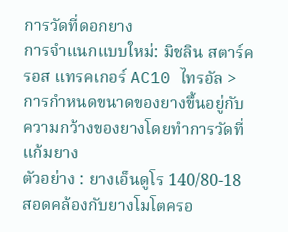การวัดที่ดอกยาง
การจำแนกแบบใหม่: มิชลิน สตาร์ครอส แทรคเกอร์ AC10 ไทรอัล > การกำหนดขนาดของยางขึ้นอยู่กับความกว้างของยางโดยทำการวัดที่แก้มยาง
ตัวอย่าง : ยางเอ็นดูโร 140/80-18 สอดคล้องกับยางโมโตครอ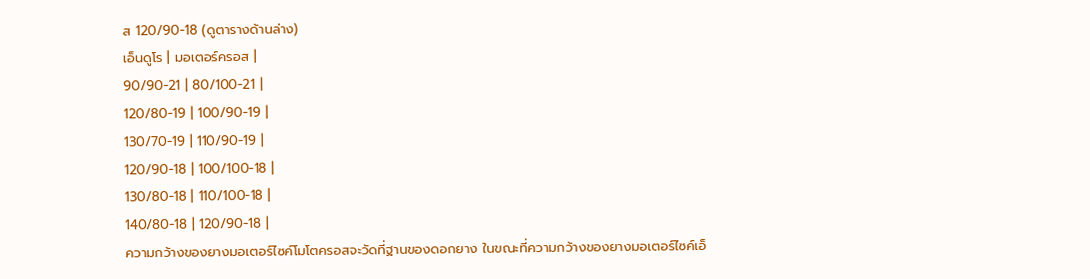ส 120/90-18 (ดูตารางด้านล่าง)
เอ็นดูโร | มอเตอร์ครอส |
90/90-21 | 80/100-21 |
120/80-19 | 100/90-19 |
130/70-19 | 110/90-19 |
120/90-18 | 100/100-18 |
130/80-18 | 110/100-18 |
140/80-18 | 120/90-18 |
ความกว้างของยางมอเตอร์ไซค์โมโตครอสจะวัดที่ฐานของดอกยาง ในขณะที่ความกว้างของยางมอเตอร์ไซค์เอ็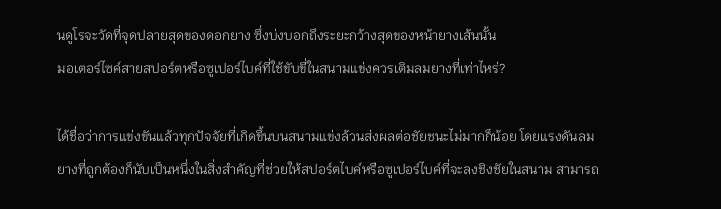นดูโรจะวัดที่จุดปลายสุดของดอกยาง ซึ่งบ่งบอกถึงระยะกว้างสุดของหน้ายางเส้นนั้น
มอเตอร์ไซค์สายสปอร์ตหรือซูเปอร์ไบค์ที่ใช้ขับขี่ในสนามแข่งควรเติมลมยางที่เท่าไหร่?

ได้ชื่อว่าการแข่งขันแล้วทุกปัจจัยที่เกิดขึ้นบนสนามแข่งล้วนส่งผลต่อชัยชนะไม่มากก็น้อย โดยแรงดันลมยางที่ถูกต้องก็นับเป็นหนึ่งในสิ่งสำคัญที่ช่วยให้สปอร์ตไบค์หรือซูเปอร์ไบค์ที่จะลงชิงชัยในสนาม สามารถ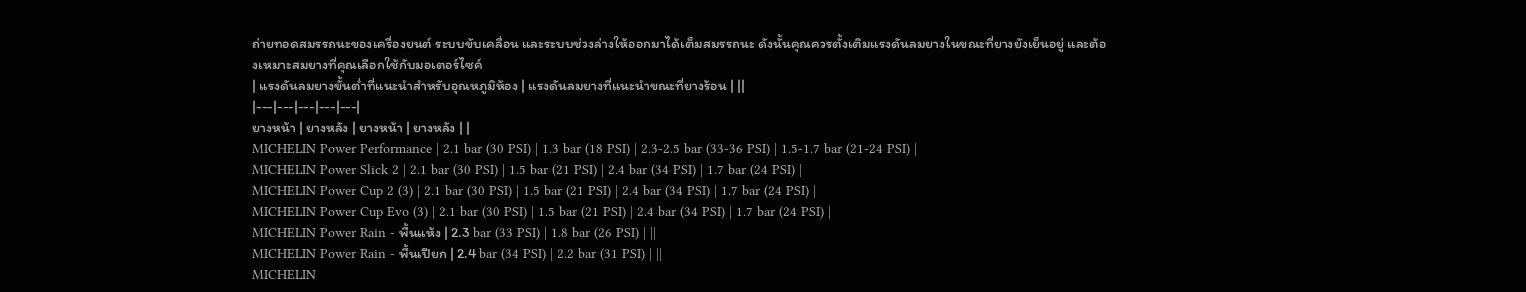ถ่ายทอดสมรรถนะของเครื่องยนต์ ระบบขับเคลื่อน และระบบช่วงล่างให้ออกมาได้เต็มสมรรถนะ ดังนั้นคุณควรตั้งเติมแรงดันลมยางในขณะที่ยางยังเย็นอยู่ และต้องเหมาะสมยางที่คุณเลือกใช้กับมอเตอร์ไซค์
| แรงดันลมยางขั้นต่ำที่แนะนำสำหรับอุณหภูมิห้อง | แรงดันลมยางที่แนะนำขณะที่ยางร้อน | ||
|---|---|---|---|---|
ยางหน้า | ยางหลัง | ยางหน้า | ยางหลัง | |
MICHELIN Power Performance | 2.1 bar (30 PSI) | 1.3 bar (18 PSI) | 2.3-2.5 bar (33-36 PSI) | 1.5-1.7 bar (21-24 PSI) |
MICHELIN Power Slick 2 | 2.1 bar (30 PSI) | 1.5 bar (21 PSI) | 2.4 bar (34 PSI) | 1.7 bar (24 PSI) |
MICHELIN Power Cup 2 (3) | 2.1 bar (30 PSI) | 1.5 bar (21 PSI) | 2.4 bar (34 PSI) | 1.7 bar (24 PSI) |
MICHELIN Power Cup Evo (3) | 2.1 bar (30 PSI) | 1.5 bar (21 PSI) | 2.4 bar (34 PSI) | 1.7 bar (24 PSI) |
MICHELIN Power Rain - พื้นแห้ง | 2.3 bar (33 PSI) | 1.8 bar (26 PSI) | ||
MICHELIN Power Rain - พื้นเปียก | 2.4 bar (34 PSI) | 2.2 bar (31 PSI) | ||
MICHELIN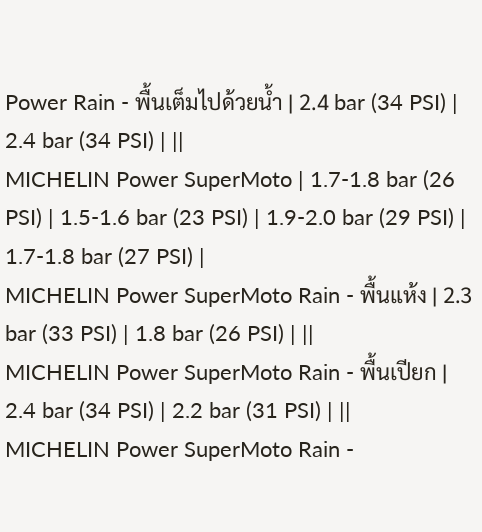Power Rain - พื้นเต็มไปด้วยน้ำ | 2.4 bar (34 PSI) | 2.4 bar (34 PSI) | ||
MICHELIN Power SuperMoto | 1.7-1.8 bar (26 PSI) | 1.5-1.6 bar (23 PSI) | 1.9-2.0 bar (29 PSI) | 1.7-1.8 bar (27 PSI) |
MICHELIN Power SuperMoto Rain - พื้นแห้ง | 2.3 bar (33 PSI) | 1.8 bar (26 PSI) | ||
MICHELIN Power SuperMoto Rain - พื้นเปียก | 2.4 bar (34 PSI) | 2.2 bar (31 PSI) | ||
MICHELIN Power SuperMoto Rain -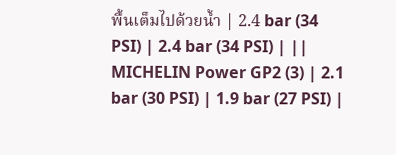พื้นเต็มไปด้วยน้ำ | 2.4 bar (34 PSI) | 2.4 bar (34 PSI) | ||
MICHELIN Power GP2 (3) | 2.1 bar (30 PSI) | 1.9 bar (27 PSI) |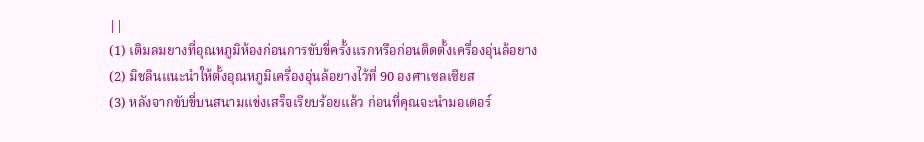||
(1) เติมลมยางที่อุณหภูมิห้องก่อนการขับขี่ครั้งแรกหรือก่อนติดตั้งเครื่องอุ่นล้อยาง
(2) มิชลินแนะนำให้ตั้งอุณหภูมิเครื่องอุ่นล้อยางไว้ที่ 90 องศาเซลเซียส
(3) หลังจากขับขี่บนสนามแข่งเสร็จเรียบร้อยแล้ว ก่อนที่คุณจะนำมอเตอร์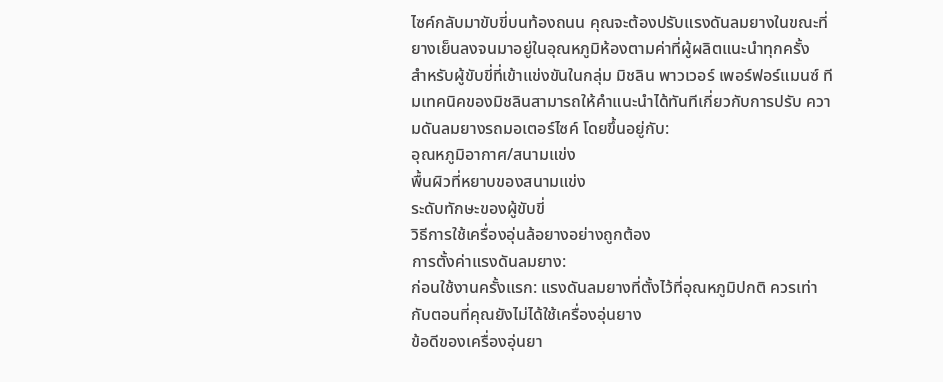ไซค์กลับมาขับขี่บนท้องถนน คุณจะต้องปรับแรงดันลมยางในขณะที่ยางเย็นลงจนมาอยู่ในอุณหภูมิห้องตามค่าที่ผู้ผลิตแนะนำทุกครั้ง
สำหรับผู้ขับขี่ที่เข้าแข่งขันในกลุ่ม มิชลิน พาวเวอร์ เพอร์ฟอร์แมนซ์ ทีมเทคนิคของมิชลินสามารถให้คำแนะนำได้ทันทีเกี่ยวกับการปรับ ความดันลมยางรถมอเตอร์ไซค์ โดยขึ้นอยู่กับ:
อุณหภูมิอากาศ/สนามแข่ง
พื้นผิวที่หยาบของสนามแข่ง
ระดับทักษะของผู้ขับขี่
วิธีการใช้เครื่องอุ่นล้อยางอย่างถูกต้อง
การตั้งค่าแรงดันลมยาง:
ก่อนใช้งานครั้งแรก: แรงดันลมยางที่ตั้งไว้ที่อุณหภูมิปกติ ควรเท่ากับตอนที่คุณยังไม่ได้ใช้เครื่องอุ่นยาง
ข้อดีของเครื่องอุ่นยา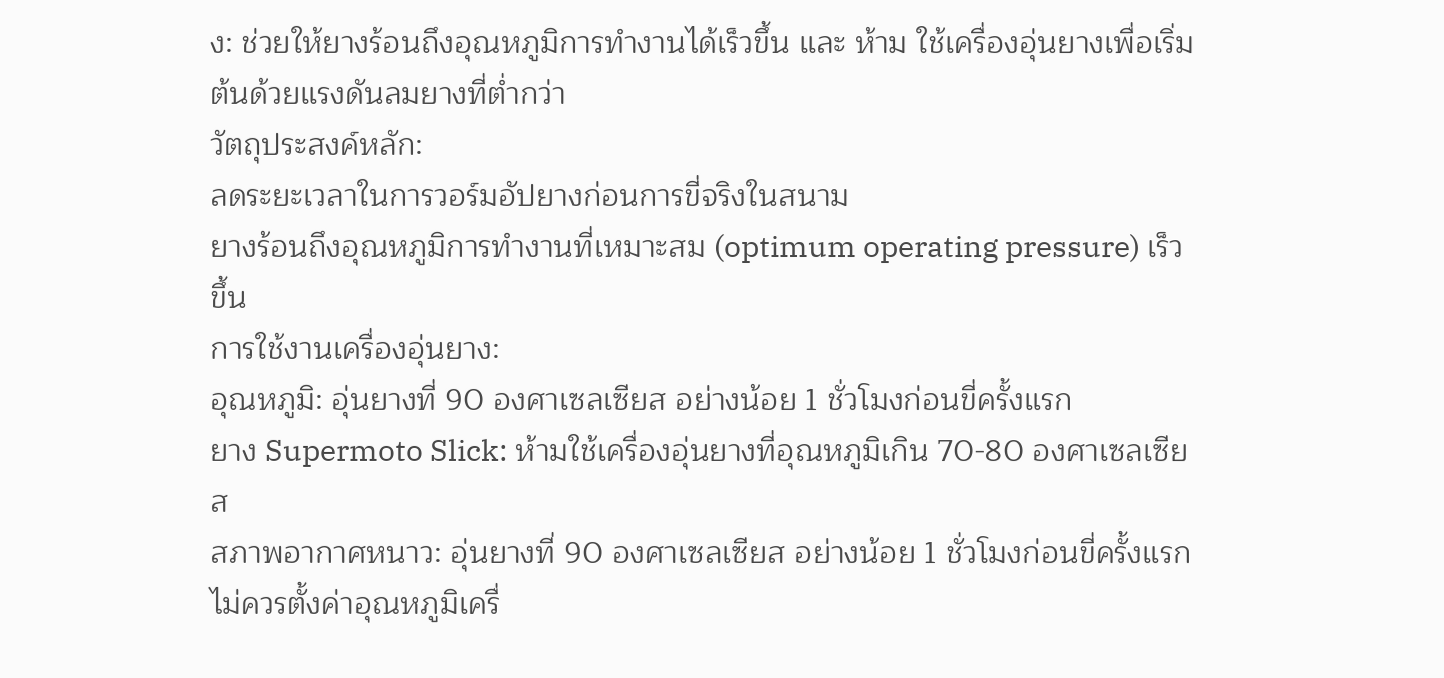ง: ช่วยให้ยางร้อนถึงอุณหภูมิการทำงานได้เร็วขึ้น และ ห้าม ใช้เครื่องอุ่นยางเพื่อเริ่มต้นด้วยแรงดันลมยางที่ต่ำกว่า
วัตถุประสงค์หลัก:
ลดระยะเวลาในการวอร์มอัปยางก่อนการขี่จริงในสนาม
ยางร้อนถึงอุณหภูมิการทำงานที่เหมาะสม (optimum operating pressure) เร็วขึ้น
การใช้งานเครื่องอุ่นยาง:
อุณหภูมิ: อุ่นยางที่ 90 องศาเซลเซียส อย่างน้อย 1 ชั่วโมงก่อนขี่ครั้งแรก
ยาง Supermoto Slick: ห้ามใช้เครื่องอุ่นยางที่อุณหภูมิเกิน 70-80 องศาเซลเซียส
สภาพอากาศหนาว: อุ่นยางที่ 90 องศาเซลเซียส อย่างน้อย 1 ชั่วโมงก่อนขี่ครั้งแรก
ไม่ควรตั้งค่าอุณหภูมิเครื่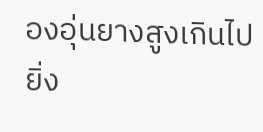องอุ่นยางสูงเกินไป
ยิ่ง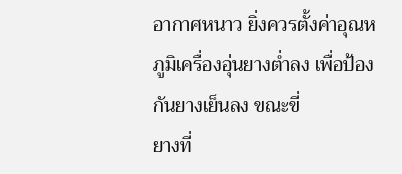อากาศหนาว ยิ่งควรตั้งค่าอุณหภูมิเครื่องอุ่นยางต่ำลง เพื่อป้องกันยางเย็นลง ขณะขี่
ยางที่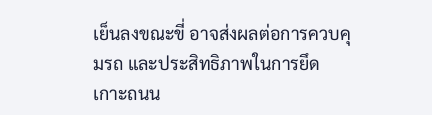เย็นลงขณะขี่ อาจส่งผลต่อการควบคุมรถ และประสิทธิภาพในการยึดเกาะถนน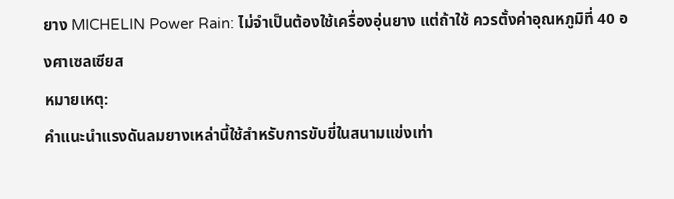ยาง MICHELIN Power Rain: ไม่จำเป็นต้องใช้เครื่องอุ่นยาง แต่ถ้าใช้ ควรตั้งค่าอุณหภูมิที่ 40 องศาเซลเซียส
หมายเหตุ:
คำแนะนำแรงดันลมยางเหล่านี้ใช้สำหรับการขับขี่ในสนามแข่งเท่า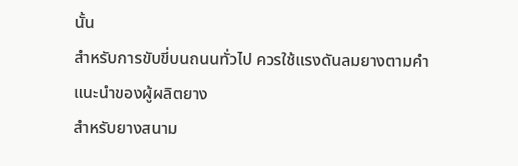นั้น
สำหรับการขับขี่บนถนนทั่วไป ควรใช้แรงดันลมยางตามคำแนะนำของผู้ผลิตยาง
สำหรับยางสนาม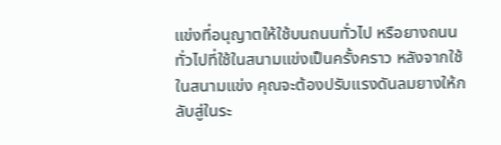แข่งที่อนุญาตให้ใช้บนถนนทั่วไป หรือยางถนนทั่วไปที่ใช้ในสนามแข่งเป็นครั้งคราว หลังจากใช้ในสนามแข่ง คุณจะต้องปรับแรงดันลมยางให้กลับสู่ในระ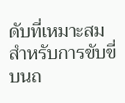ดับที่เหมาะสมสำหรับการขับขี่บนถ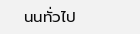นนทั่วไป